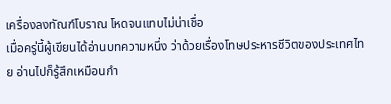เครื่องลงทัณฑ์โบราณ โหดจนแทบไม่น่าเชื่อ
เมื่อครู่นี้ผู้เขียนได้อ่านบทความหนึ่ง ว่าด้วยเรื่องโทษประหารชีวิตของประเทศไทย อ่านไปก็รู้สึกเหมือนกำ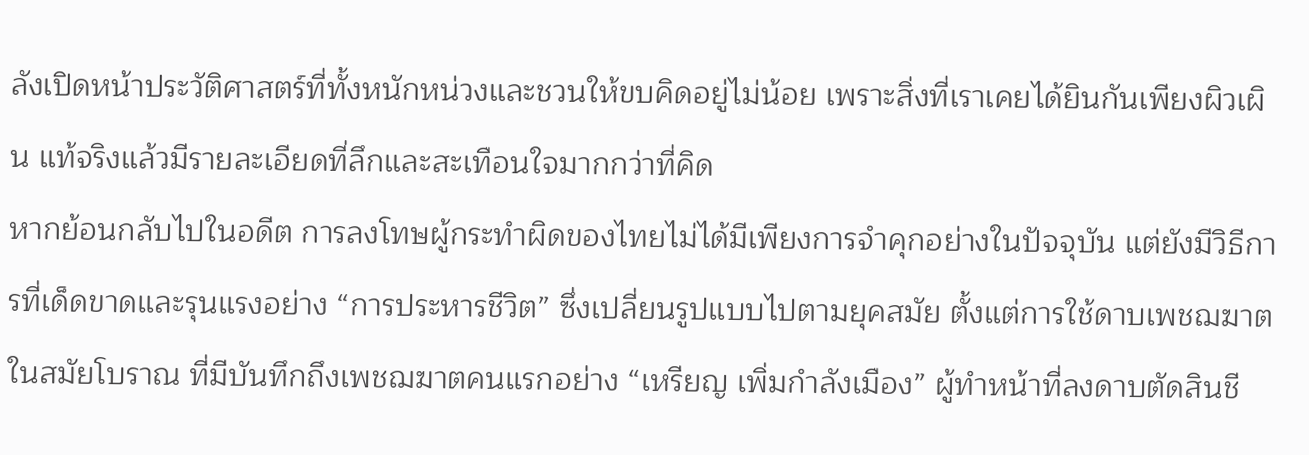ลังเปิดหน้าประวัติศาสตร์ที่ทั้งหนักหน่วงและชวนให้ขบคิดอยู่ไม่น้อย เพราะสิ่งที่เราเคยได้ยินกันเพียงผิวเผิน แท้จริงแล้วมีรายละเอียดที่ลึกและสะเทือนใจมากกว่าที่คิด
หากย้อนกลับไปในอดีต การลงโทษผู้กระทำผิดของไทยไม่ได้มีเพียงการจำคุกอย่างในปัจจุบัน แต่ยังมีวิธีการที่เด็ดขาดและรุนแรงอย่าง “การประหารชีวิต” ซึ่งเปลี่ยนรูปแบบไปตามยุคสมัย ตั้งแต่การใช้ดาบเพชฌฆาตในสมัยโบราณ ที่มีบันทึกถึงเพชฌฆาตคนแรกอย่าง “เหรียญ เพิ่มกำลังเมือง” ผู้ทำหน้าที่ลงดาบตัดสินชี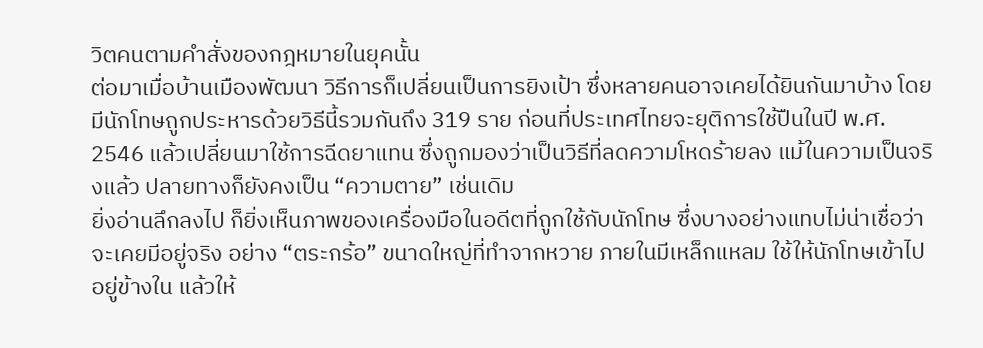วิตคนตามคำสั่งของกฎหมายในยุคนั้น
ต่อมาเมื่อบ้านเมืองพัฒนา วิธีการก็เปลี่ยนเป็นการยิงเป้า ซึ่งหลายคนอาจเคยได้ยินกันมาบ้าง โดยมีนักโทษถูกประหารด้วยวิธีนี้รวมกันถึง 319 ราย ก่อนที่ประเทศไทยจะยุติการใช้ปืนในปี พ.ศ. 2546 แล้วเปลี่ยนมาใช้การฉีดยาแทน ซึ่งถูกมองว่าเป็นวิธีที่ลดความโหดร้ายลง แม้ในความเป็นจริงแล้ว ปลายทางก็ยังคงเป็น “ความตาย” เช่นเดิม
ยิ่งอ่านลึกลงไป ก็ยิ่งเห็นภาพของเครื่องมือในอดีตที่ถูกใช้กับนักโทษ ซึ่งบางอย่างแทบไม่น่าเชื่อว่าจะเคยมีอยู่จริง อย่าง “ตระกร้อ” ขนาดใหญ่ที่ทำจากหวาย ภายในมีเหล็กแหลม ใช้ให้นักโทษเข้าไปอยู่ข้างใน แล้วให้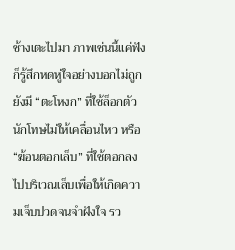ช้างเตะไปมา ภาพเช่นนี้แค่ฟังก็รู้สึกหดหู่ใจอย่างบอกไม่ถูก
ยังมี “ตะโหงก” ที่ใช้ล็อกตัวนักโทษไม่ให้เคลื่อนไหว หรือ “ฆ้อนตอกเล็บ” ที่ใช้ตอกลงไปบริเวณเล็บเพื่อให้เกิดความเจ็บปวดจนจำฝังใจ รว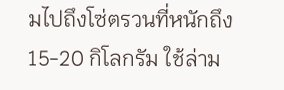มไปถึงโซ่ตรวนที่หนักถึง 15-20 กิโลกรัม ใช้ล่าม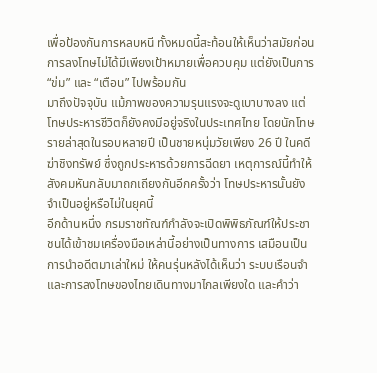เพื่อป้องกันการหลบหนี ทั้งหมดนี้สะท้อนให้เห็นว่าสมัยก่อน การลงโทษไม่ได้มีเพียงเป้าหมายเพื่อควบคุม แต่ยังเป็นการ “ข่ม” และ “เตือน” ไปพร้อมกัน
มาถึงปัจจุบัน แม้ภาพของความรุนแรงจะดูเบาบางลง แต่โทษประหารชีวิตก็ยังคงมีอยู่จริงในประเทศไทย โดยนักโทษรายล่าสุดในรอบหลายปี เป็นชายหนุ่มวัยเพียง 26 ปี ในคดีฆ่าชิงทรัพย์ ซึ่งถูกประหารด้วยการฉีดยา เหตุการณ์นี้ทำให้สังคมหันกลับมาถกเถียงกันอีกครั้งว่า โทษประหารนั้นยังจำเป็นอยู่หรือไม่ในยุคนี้
อีกด้านหนึ่ง กรมราชทัณฑ์กำลังจะเปิดพิพิธภัณฑ์ให้ประชาชนได้เข้าชมเครื่องมือเหล่านี้อย่างเป็นทางการ เสมือนเป็นการนำอดีตมาเล่าใหม่ ให้คนรุ่นหลังได้เห็นว่า ระบบเรือนจำและการลงโทษของไทยเดินทางมาไกลเพียงใด และคำว่า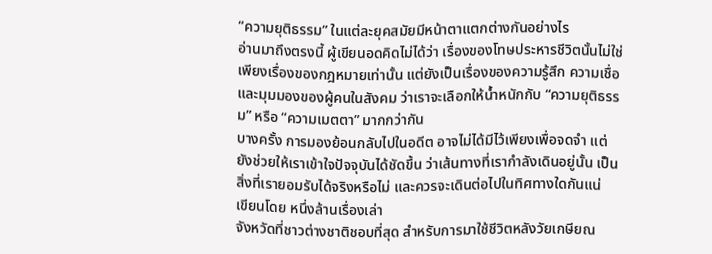“ความยุติธรรม” ในแต่ละยุคสมัยมีหน้าตาแตกต่างกันอย่างไร
อ่านมาถึงตรงนี้ ผู้เขียนอดคิดไม่ได้ว่า เรื่องของโทษประหารชีวิตนั้นไม่ใช่เพียงเรื่องของกฎหมายเท่านั้น แต่ยังเป็นเรื่องของความรู้สึก ความเชื่อ และมุมมองของผู้คนในสังคม ว่าเราจะเลือกให้น้ำหนักกับ “ความยุติธรรม” หรือ “ความเมตตา” มากกว่ากัน
บางครั้ง การมองย้อนกลับไปในอดีต อาจไม่ได้มีไว้เพียงเพื่อจดจำ แต่ยังช่วยให้เราเข้าใจปัจจุบันได้ชัดขึ้น ว่าเส้นทางที่เรากำลังเดินอยู่นั้น เป็นสิ่งที่เรายอมรับได้จริงหรือไม่ และควรจะเดินต่อไปในทิศทางใดกันแน่
เขียนโดย หนึ่งล้านเรื่องเล่า
จังหวัดที่ชาวต่างชาติชอบที่สุด สำหรับการมาใช้ชีวิตหลังวัยเกษียณ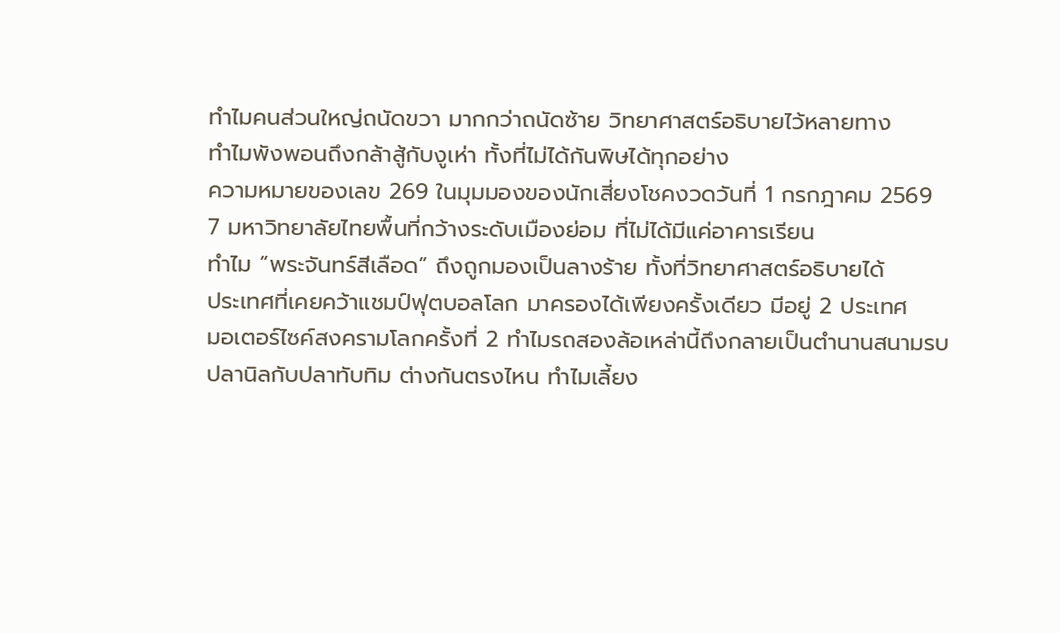ทำไมคนส่วนใหญ่ถนัดขวา มากกว่าถนัดซ้าย วิทยาศาสตร์อธิบายไว้หลายทาง
ทำไมพังพอนถึงกล้าสู้กับงูเห่า ทั้งที่ไม่ได้กันพิษได้ทุกอย่าง
ความหมายของเลข 269 ในมุมมองของนักเสี่ยงโชคงวดวันที่ 1 กรกฎาคม 2569
7 มหาวิทยาลัยไทยพื้นที่กว้างระดับเมืองย่อม ที่ไม่ได้มีแค่อาคารเรียน
ทำไม “พระจันทร์สีเลือด” ถึงถูกมองเป็นลางร้าย ทั้งที่วิทยาศาสตร์อธิบายได้
ประเทศที่เคยคว้าแชมป์ฟุตบอลโลก มาครองได้เพียงครั้งเดียว มีอยู่ 2 ประเทศ
มอเตอร์ไซค์สงครามโลกครั้งที่ 2 ทำไมรถสองล้อเหล่านี้ถึงกลายเป็นตำนานสนามรบ
ปลานิลกับปลาทับทิม ต่างกันตรงไหน ทำไมเลี้ยง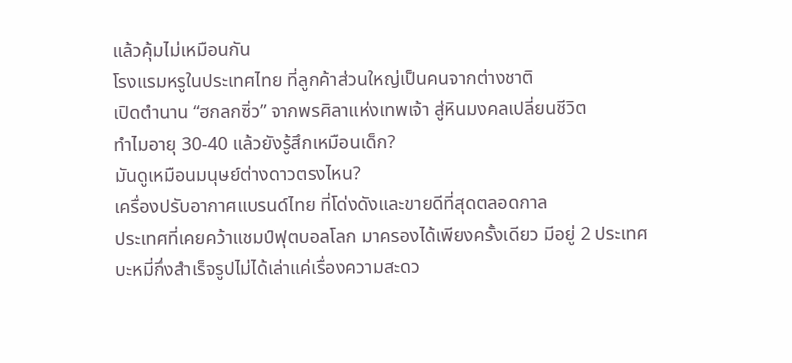แล้วคุ้มไม่เหมือนกัน
โรงแรมหรูในประเทศไทย ที่ลูกค้าส่วนใหญ่เป็นคนจากต่างชาติ
เปิดตำนาน “ฮกลกซิ่ว” จากพรศิลาแห่งเทพเจ้า สู่หินมงคลเปลี่ยนชีวิต
ทำไมอายุ 30-40 แล้วยังรู้สึกเหมือนเด็ก?
มันดูเหมือนมนุษย์ต่างดาวตรงไหน?
เครื่องปรับอากาศแบรนด์ไทย ที่โด่งดังและขายดีที่สุดตลอดกาล
ประเทศที่เคยคว้าแชมป์ฟุตบอลโลก มาครองได้เพียงครั้งเดียว มีอยู่ 2 ประเทศ
บะหมี่กึ่งสำเร็จรูปไม่ได้เล่าแค่เรื่องความสะดว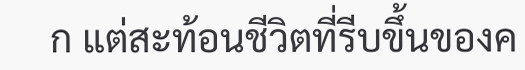ก แต่สะท้อนชีวิตที่รีบขึ้นของค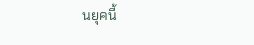นยุคนี้